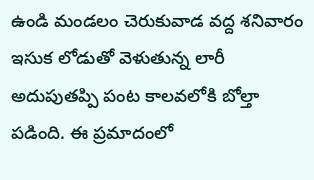ఉండి మండలం చెరుకువాడ వద్ద శనివారం ఇసుక లోడుతో వెళుతున్న లారీ అదుపుతప్పి పంట కాలవలోకి బోల్తా పడింది. ఈ ప్రమాదంలో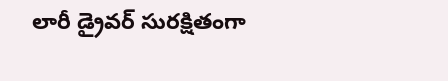లారీ డ్రైవర్ సురక్షితంగా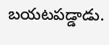బయటపడ్డాడు.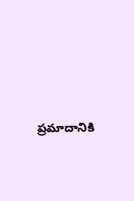ప్రమాదానికి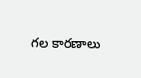గల కారణాలు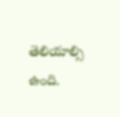తెలియాల్సి ఉంది.